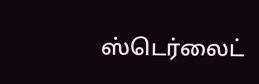ஸ்டெர்லைட்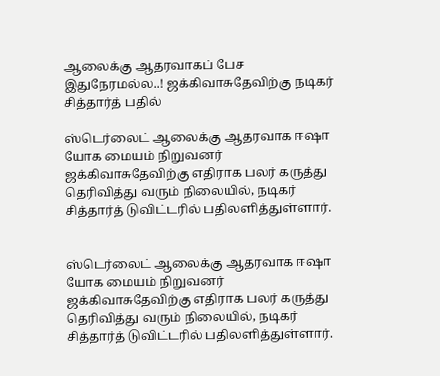ஆலைக்கு ஆதரவாகப் பேச இதுநேரமல்ல..! ஜக்கிவாசுதேவிற்கு நடிகர் சித்தார்த் பதில்

ஸ்டெர்லைட் ஆலைக்கு ஆதரவாக ஈஷா யோக மையம் நிறுவனர் ஜக்கிவாசுதேவிற்கு எதிராக பலர் கருத்து தெரிவித்து வரும் நிலையில், நடிகர் சித்தார்த் டுவிட்டரில் பதிலளித்துள்ளார்.


ஸ்டெர்லைட் ஆலைக்கு ஆதரவாக ஈஷா யோக மையம் நிறுவனர் ஜக்கிவாசுதேவிற்கு எதிராக பலர் கருத்து தெரிவித்து வரும் நிலையில், நடிகர் சித்தார்த் டுவிட்டரில் பதிலளித்துள்ளார்.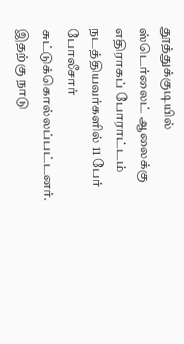தூத்துக்குடியில் ஸ்டெர்லைட் ஆலைக்கு எதிராகப் போராட்டம் நடத்தியவர்களில் 11 பேர் போலீசார் சுட்டுக்கொல்லப்பட்டனர். இதற்கு நாடு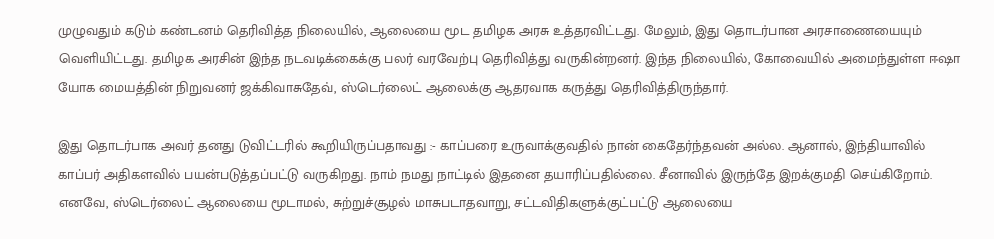முழுவதும் கடும் கண்டனம் தெரிவித்த நிலையில், ஆலையை மூட தமிழக அரசு உத்தரவிட்டது. மேலும், இது தொடர்பான அரசாணையையும் வெளியிட்டது. தமிழக அரசின் இந்த நடவடிக்கைக்கு பலர் வரவேற்பு தெரிவித்து வருகின்றனர். இந்த நிலையில், கோவையில் அமைந்துள்ள ஈஷா யோக மையத்தின் நிறுவனர் ஜக்கிவாசுதேவ், ஸ்டெர்லைட் ஆலைக்கு ஆதரவாக கருத்து தெரிவித்திருந்தார்.

இது தொடர்பாக அவர் தனது டுவிட்டரில் கூறியிருப்பதாவது :- காப்பரை உருவாக்குவதில் நான் கைதேர்ந்தவன் அல்ல. ஆனால், இந்தியாவில் காப்பர் அதிகளவில் பயன்படுத்தப்பட்டு வருகிறது. நாம் நமது நாட்டில் இதனை தயாரிப்பதில்லை. சீனாவில் இருந்தே இறக்குமதி செய்கிறோம். எனவே, ஸ்டெர்லைட் ஆலையை மூடாமல், சுற்றுச்சூழல் மாசுபடாதவாறு, சட்டவிதிகளுக்குட்பட்டு ஆலையை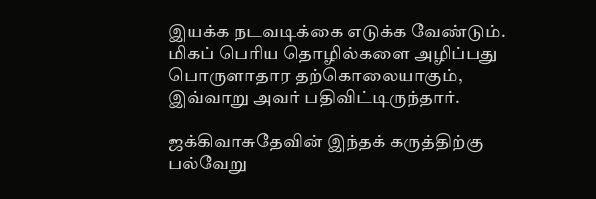இயக்க நடவடிக்கை எடுக்க வேண்டும். மிகப் பெரிய தொழில்களை அழிப்பது பொருளாதார தற்கொலையாகும், இவ்வாறு அவர் பதிவிட்டிருந்தார்.

ஜக்கிவாசுதேவின் இந்தக் கருத்திற்கு பல்வேறு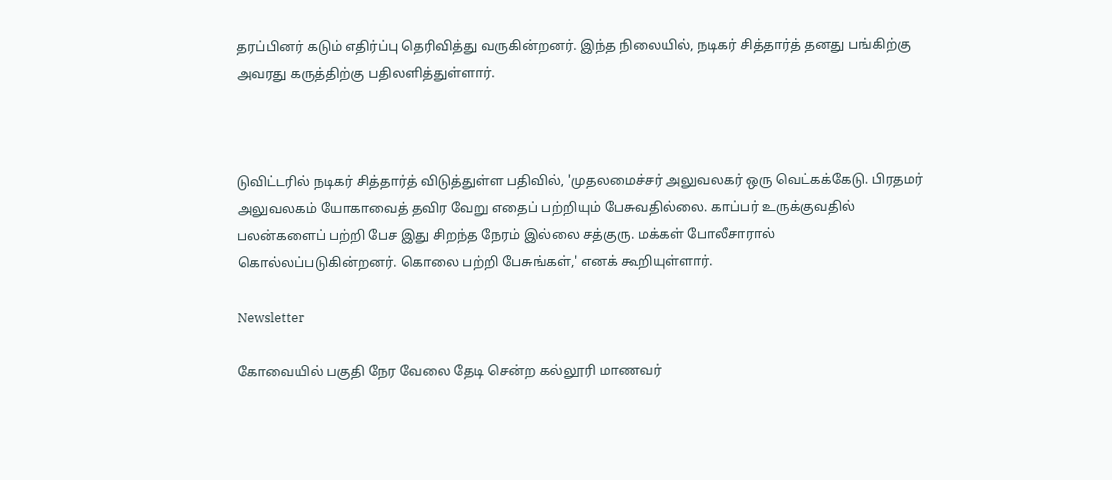தரப்பினர் கடும் எதிர்ப்பு தெரிவித்து வருகின்றனர். இந்த நிலையில், நடிகர் சித்தார்த் தனது பங்கிற்கு அவரது கருத்திற்கு பதிலளித்துள்ளார்.



டுவிட்டரில் நடிகர் சித்தார்த் விடுத்துள்ள பதிவில், 'முதலமைச்சர் அலுவலகர் ஒரு வெட்கக்கேடு. பிரதமர் அலுவலகம் யோகாவைத் தவிர வேறு எதைப் பற்றியும் பேசுவதில்லை. காப்பர் உருக்குவதில் பலன்களைப் பற்றி பேச இது சிறந்த நேரம் இல்லை சத்குரு. மக்கள் போலீசாரால் கொல்லப்படுகின்றனர். கொலை பற்றி பேசுங்கள்,' எனக் கூறியுள்ளார்.

Newsletter

கோவையில் பகுதி நேர வேலை தேடி சென்ற கல்லூரி மாணவர்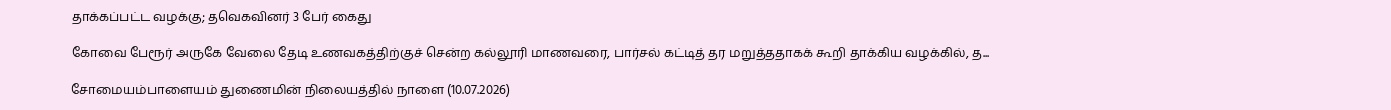தாக்கப்பட்ட வழக்கு; தவெகவினர் 3 பேர் கைது

கோவை பேரூர் அருகே வேலை தேடி உணவகத்திற்குச் சென்ற கல்லூரி மாணவரை, பார்சல் கட்டித் தர மறுத்ததாகக் கூறி தாக்கிய வழக்கில், த...

சோமையம்பாளையம் துணைமின் நிலையத்தில் நாளை (10.07.2026)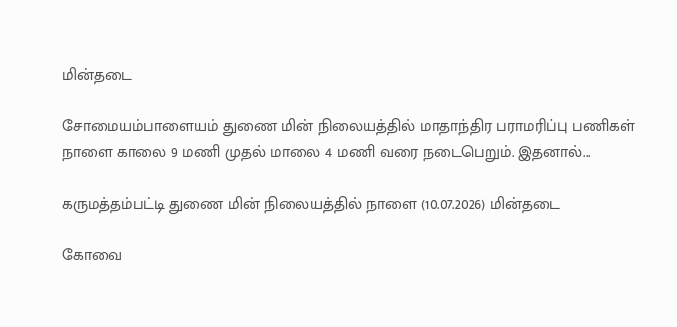மின்தடை

சோமையம்பாளையம் துணை மின் நிலையத்தில் மாதாந்திர பராமரிப்பு பணிகள் நாளை காலை 9 மணி முதல் மாலை 4 மணி வரை நடைபெறும். இதனால்...

கருமத்தம்பட்டி துணை மின் நிலையத்தில் நாளை (10.07.2026) மின்தடை

கோவை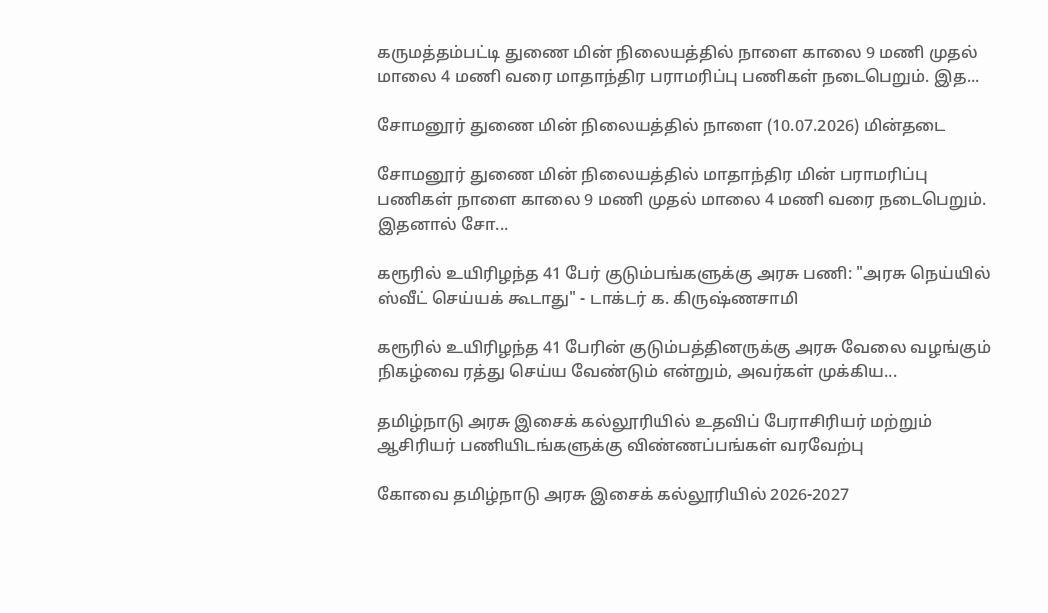கருமத்தம்பட்டி துணை மின் நிலையத்தில் நாளை காலை 9 மணி முதல் மாலை 4 மணி வரை மாதாந்திர பராமரிப்பு பணிகள் நடைபெறும். இத...

சோமனூர் துணை மின் நிலையத்தில் நாளை (10.07.2026) மின்தடை

சோமனூர் துணை மின் நிலையத்தில் மாதாந்திர மின் பராமரிப்பு பணிகள் நாளை காலை 9 மணி முதல் மாலை 4 மணி வரை நடைபெறும். இதனால் சோ...

கரூரில் உயிரிழந்த 41 பேர் குடும்பங்களுக்கு அரசு பணி: "அரசு நெய்யில் ஸ்வீட் செய்யக் கூடாது" - டாக்டர் க. கிருஷ்ணசாமி

கரூரில் உயிரிழந்த 41 பேரின் குடும்பத்தினருக்கு அரசு வேலை வழங்கும் நிகழ்வை ரத்து செய்ய வேண்டும் என்றும், அவர்கள் முக்கிய...

தமிழ்நாடு அரசு இசைக் கல்லூரியில் உதவிப் பேராசிரியர் மற்றும் ஆசிரியர் பணியிடங்களுக்கு விண்ணப்பங்கள் வரவேற்பு

கோவை தமிழ்நாடு அரசு இசைக் கல்லூரியில் 2026-2027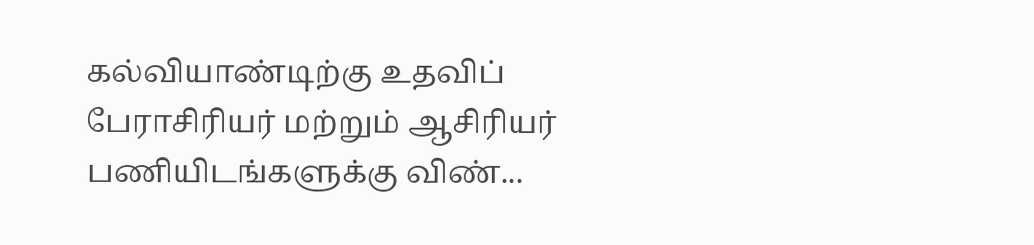கல்வியாண்டிற்கு உதவிப் பேராசிரியர் மற்றும் ஆசிரியர் பணியிடங்களுக்கு விண்...